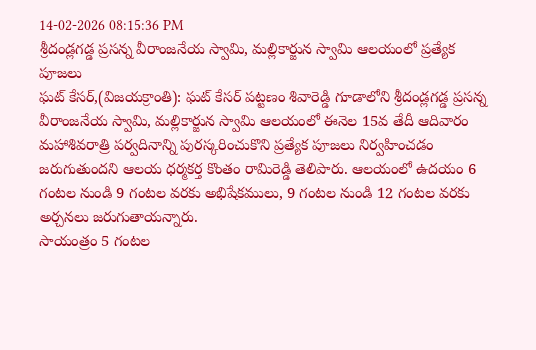14-02-2026 08:15:36 PM
శ్రీదండ్లగడ్డ ప్రసన్న వీరాంజనేయ స్వామి, మల్లికార్జున స్వామి ఆలయంలో ప్రత్యేక పూజలు
ఘట్ కేసర్,(విజయక్రాంతి): ఘట్ కేసర్ పట్టణం శివారెడ్డి గూడాలోని శ్రీదండ్లగడ్డ ప్రసన్న వీరాంజనేయ స్వామి, మల్లికార్జున స్వామి ఆలయంలో ఈనెల 15వ తేదీ ఆదివారం మహాశివరాత్రి పర్వదినాన్ని పురస్కరించుకొని ప్రత్యేక పూజలు నిర్వహించడం జరుగుతుందని ఆలయ ధర్మకర్త కొంతం రామిరెడ్డి తెలిపారు. ఆలయంలో ఉదయం 6 గంటల నుండి 9 గంటల వరకు అభిషేకములు, 9 గంటల నుండి 12 గంటల వరకు అర్చనలు జరుగుతాయన్నారు.
సాయంత్రం 5 గంటల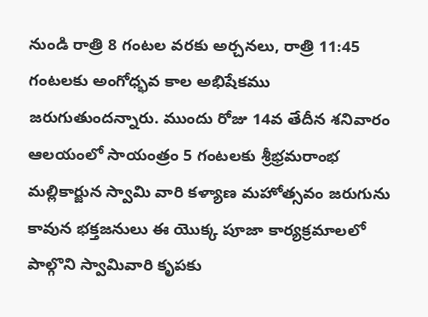నుండి రాత్రి 8 గంటల వరకు అర్చనలు, రాత్రి 11:45 గంటలకు అంగోధ్భవ కాల అభిషేకము జరుగుతుందన్నారు. ముందు రోజు 14వ తేదీన శనివారం ఆలయంలో సాయంత్రం 5 గంటలకు శ్రీభ్రమరాంభ మల్లికార్జున స్వామి వారి కళ్యాణ మహోత్సవం జరుగును కావున భక్తజనులు ఈ యొక్క పూజా కార్యక్రమాలలో పాల్గొని స్వామివారి కృపకు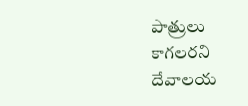పాత్రులు కాగలరని దేవాలయ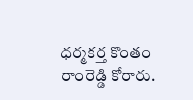ధర్మకర్త కొంతం రాంరెడ్డి కోరారు.